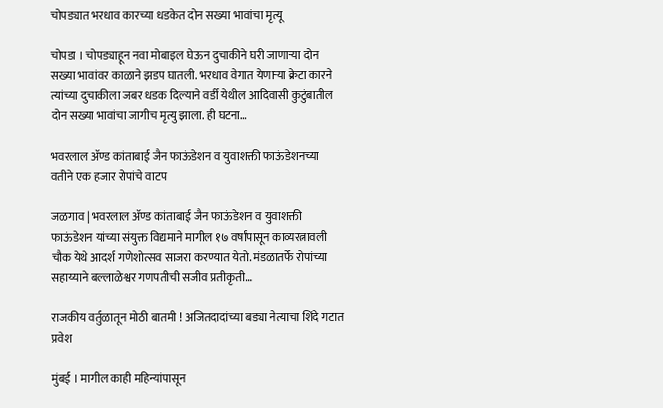चोपड्यात भरधाव कारच्या धडकेत दोन सख्या भावांचा मृत्यू

चोपडा । चोपड्याहून नवा मोबाइल घेऊन दुचाकीने घरी जाणाऱ्या दोन सख्या भावांवर काळाने झडप घातली. भरधाव वेगात येणाऱ्या क्रेटा कारने त्यांच्या दुचाकीला जबर धडक दिल्याने वर्डी येथील आदिवासी कुटुंबातील दोन सख्या भावांचा जागीच मृत्यु झाला. ही घटना…

भवरलाल ॲण्ड कांताबाई जैन फाऊंडेशन व युवाशक्ती फाऊंडेशनच्या वतीने एक हजार रोपांचे वाटप

जळगाव | भवरलाल ॲण्ड कांताबाई जैन फाऊंडेशन व युवाशक्ती फाऊंडेशन यांच्या संयुक्त विद्यमाने मागील १७ वर्षांपासून काव्यरत्नावली चौक येथे आदर्श गणेशोत्सव साजरा करण्यात येतो. मंडळातर्फे रोपांच्या सहाय्याने बल्लाळेश्वर गणपतीची सजीव प्रतीकृती…

राजकीय वर्तुळातून मोठी बातमी ! अजितदादांच्या बड्या नेत्याचा शिंदे गटात प्रवेश

मुंबई । मागील काही महिन्यांपासून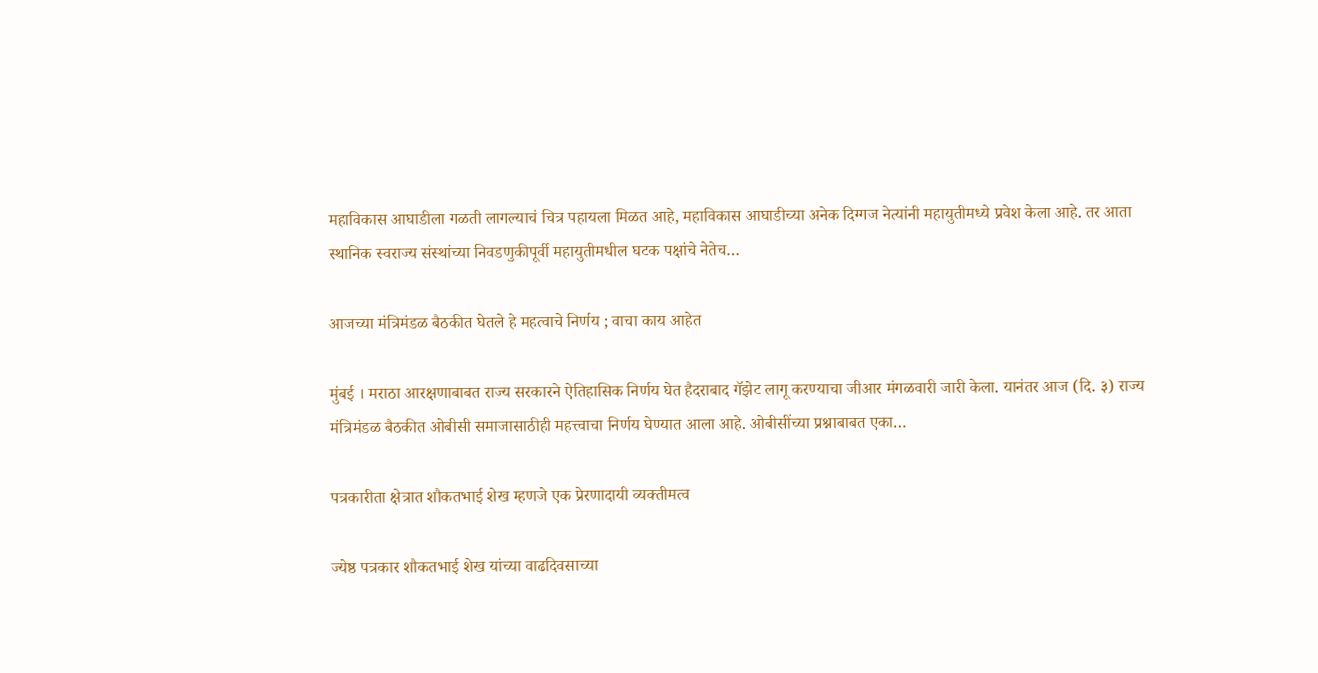महाविकास आघाडीला गळती लागल्याचं चित्र पहायला मिळत आहे, महाविकास आघाडीच्या अनेक दिग्गज नेत्यांनी महायुतीमध्ये प्रवेश केला आहे. तर आता स्थानिक स्वराज्य संस्थांच्या निवडणुकीपूर्वी महायुतीमधील घटक पक्षांचे नेतेच…

आजच्या मंत्रिमंडळ बैठकीत घेतले हे महत्वाचे निर्णय ; वाचा काय आहेत

मुंबई । मराठा आरक्षणाबाबत राज्य सरकारने ऐतिहासिक निर्णय घेत हैदराबाद गॅझेट लागू करण्याचा जीआर मंगळवारी जारी केला. यानंतर आज (दि. ३) राज्‍य मंत्रिमंडळ बैठकीत ओबीसी समाजासाठीही महत्त्वाचा निर्णय घेण्‍यात आला आहे. ओबीसींच्या प्रश्नाबाबत एका…

पत्रकारीता क्षेत्रात शौकतभाई शेख म्हणजे एक प्रेरणादायी व्यक्तीमत्व

ज्येष्ठ पत्रकार शौकतभाई शेख यांच्या वाढदिवसाच्या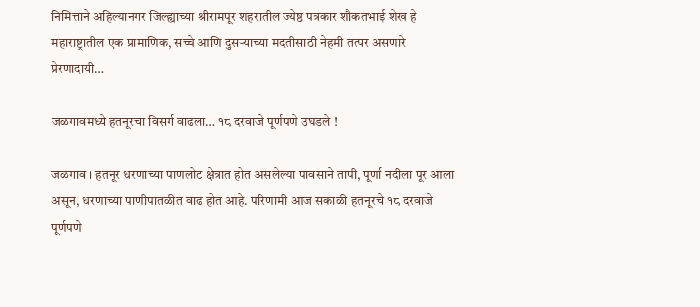निमित्ताने अहिल्यानगर जिल्ह्याच्या श्रीरामपूर शहरातील ज्येष्ठ पत्रकार शौकतभाई शेख हे महाराष्ट्रातील एक प्रामाणिक, सच्चे आणि दुसऱ्याच्या मदतीसाठी नेहमी तत्पर असणारे प्रेरणादायी…

जळगावमध्ये हतनूरचा विसर्ग वाढला… १८ दरवाजे पूर्णपणे उघडले !

जळगाव । हतनूर धरणाच्या पाणलोट क्षेत्रात होत असलेल्या पावसाने तापी, पूर्णा नदीला पूर आला असून, धरणाच्या पाणीपातळीत वाढ होत आहे. परिणामी आज सकाळी हतनूरचे १८ दरवाजे पूर्णपणे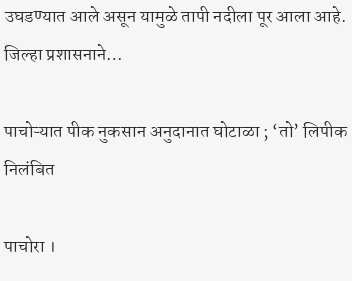उघडण्यात आले असून यामुळे तापी नदीला पूर आला आहे. जिल्हा प्रशासनाने…

पाचोऱ्यात पीक नुकसान अनुदानात घोटाळा ; ‘तो’ लिपीक निलंबित

पाचोरा ।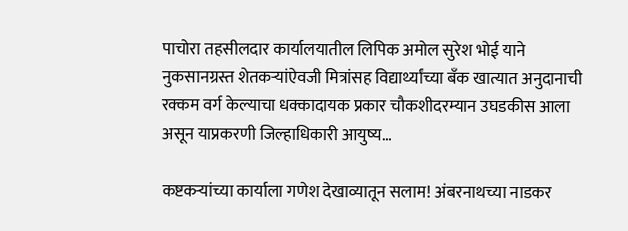पाचोरा तहसीलदार कार्यालयातील लिपिक अमोल सुरेश भोई याने नुकसानग्रस्त शेतकऱ्यांऐवजी मित्रांसह विद्यार्थ्यांच्या बँक खात्यात अनुदानाची रक्कम वर्ग केल्याचा धक्कादायक प्रकार चौकशीदरम्यान उघडकीस आला असून याप्रकरणी जिल्हाधिकारी आयुष्य…

कष्टकऱ्यांच्या कार्याला गणेश देखाव्यातून सलाम! अंबरनाथच्या नाडकर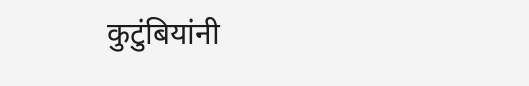कुटुंबियांनी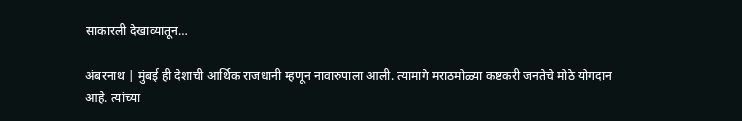साकारली देखाव्यातून…

अंबरनाथ | मुंबई ही देशाची आर्थिक राजधानी म्हणून नावारुपाला आली. त्यामागे मराठमोळ्या कष्टकरी जनतेचे मोठे योगदान आहे. त्यांच्या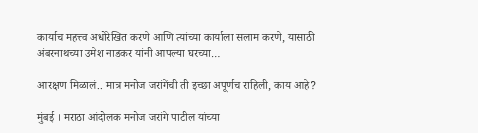कार्याच महत्त्व अधोरेखित करणे आणि त्यांच्या कार्याला सलाम करणे, यासाठी अंबरनाथच्या उमेश नाडकर यांनी आपल्या घरच्या…

आरक्षण मिळालं.. मात्र मनोज जरांगेंची ती इच्छा अपूर्णच राहिली, काय आहे?

मुंबई । मराठा आंदोलक मनोज जरांगे पाटील यांच्या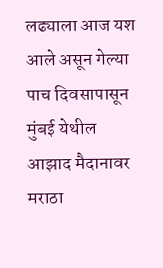लढ्याला आज यश आले असून गेल्या पाच दिवसापासून मुंबई येथील आझाद मैदानावर मराठा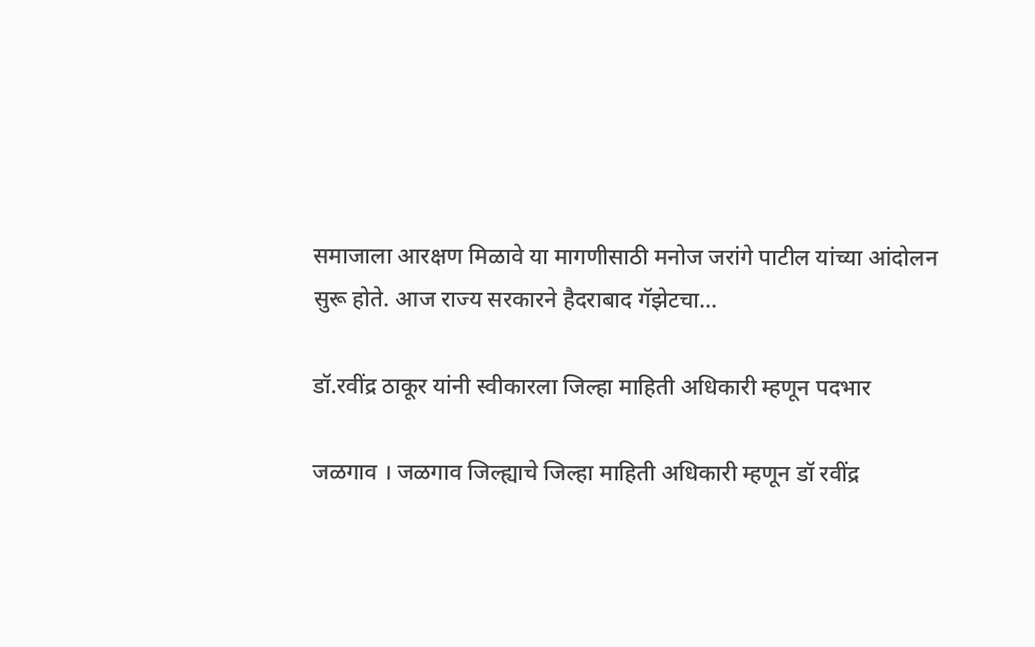समाजाला आरक्षण मिळावे या मागणीसाठी मनोज जरांगे पाटील यांच्या आंदोलन सुरू होते. आज राज्य सरकारने हैदराबाद गॅझेटचा…

डॉ.रवींद्र ठाकूर यांनी स्वीकारला जिल्हा माहिती अधिकारी म्हणून पदभार

जळगाव । जळगाव जिल्ह्याचे जिल्हा माहिती अधिकारी म्हणून डॉ रवींद्र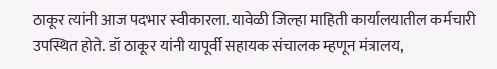ठाकूर त्यांनी आज पदभार स्वीकारला. यावेळी जिल्हा माहिती कार्यालयातील कर्मचारी उपस्थित होते. डॉ ठाकूर यांनी यापूर्वी सहायक संचालक म्हणून मंत्रालय,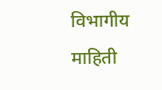विभागीय माहिती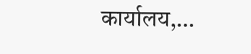कार्यालय,…